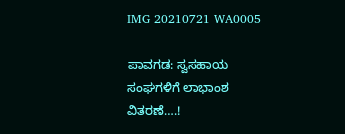IMG 20210721 WA0005

ಪಾವಗಡ: ಸ್ವಸಹಾಯ ಸಂಘಗಳಿಗೆ ಲಾಭಾಂಶ ವಿತರಣೆ….!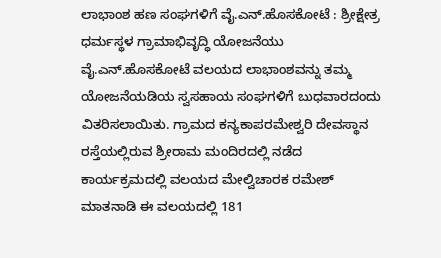ಲಾಭಾಂಶ ಹಣ ಸಂಘಗಳಿಗೆ ವೈ.ಎನ್.ಹೊಸಕೋಟೆ : ಶ್ರೀಕ್ಷೇತ್ರ ಧರ್ಮಸ್ಥಳ ಗ್ರಾಮಾಭಿವೃದ್ಧಿ ಯೋಜನೆಯು ವೈ.ಎನ್.ಹೊಸಕೋಟೆ ವಲಯದ ಲಾಭಾಂಶವನ್ನು ತಮ್ಮ ಯೋಜನೆಯಡಿಯ ಸ್ವಸಹಾಯ ಸಂಘಗಳಿಗೆ ಬುಧವಾರದಂದು ವಿತರಿಸಲಾಯಿತು. ಗ್ರಾಮದ ಕನ್ಯಕಾಪರಮೇಶ್ವರಿ ದೇವಸ್ಥಾನ ರಸ್ತೆಯಲ್ಲಿರುವ ಶ್ರೀರಾಮ ಮಂದಿರದಲ್ಲಿ ನಡೆದ ಕಾರ್ಯಕ್ರಮದಲ್ಲಿ ವಲಯದ ಮೇಲ್ವಿಚಾರಕ ರಮೇಶ್ ಮಾತನಾಡಿ ಈ ವಲಯದಲ್ಲಿ 181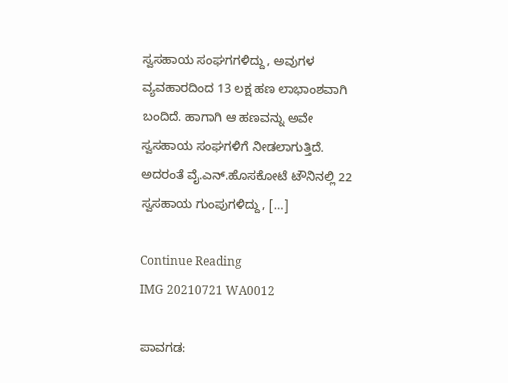ಸ್ವಸಹಾಯ ಸಂಘಗಗಳಿದ್ದು, ಅವುಗಳ ವ್ಯವಹಾರದಿಂದ 13 ಲಕ್ಷ ಹಣ ಲಾಭಾಂಶವಾಗಿ ಬಂದಿದೆ. ಹಾಗಾಗಿ ಆ ಹಣವನ್ನು ಅವೇ ಸ್ವಸಹಾಯ ಸಂಘಗಳಿಗೆ ನೀಡಲಾಗುತ್ತಿದೆ. ಅದರಂತೆ ವೈ.ಎನ್.ಹೊಸಕೋಟೆ ಟೌನಿನಲ್ಲಿ 22 ಸ್ವಸಹಾಯ ಗುಂಪುಗಳಿದ್ದು, […]

Continue Reading
IMG 20210721 WA0012

ಪಾವಗಡ: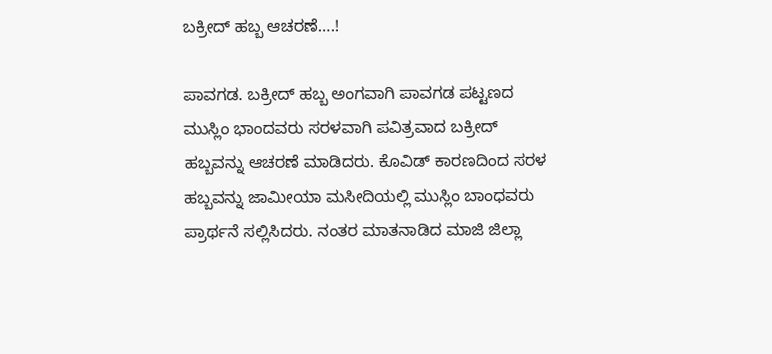ಬಕ್ರೀದ್ ಹಬ್ಬ ಆಚರಣೆ….!

ಪಾವಗಡ. ಬಕ್ರೀದ್ ಹಬ್ಬ ಅಂಗವಾಗಿ ಪಾವಗಡ ಪಟ್ಟಣದ ಮುಸ್ಲಿಂ ಭಾಂದವರು ಸರಳವಾಗಿ ಪವಿತ್ರವಾದ ಬಕ್ರೀದ್ ಹಬ್ಬವನ್ನು ಆಚರಣೆ ಮಾಡಿದರು. ಕೊವಿಡ್ ಕಾರಣದಿಂದ ಸರಳ ಹಬ್ಬವನ್ನು ಜಾಮೀಯಾ ಮಸೀದಿಯಲ್ಲಿ ಮುಸ್ಲಿಂ ಬಾಂಧವರು ಪ್ರಾರ್ಥನೆ ಸಲ್ಲಿಸಿದರು. ನಂತರ ಮಾತನಾಡಿದ ಮಾಜಿ ಜಿಲ್ಲಾ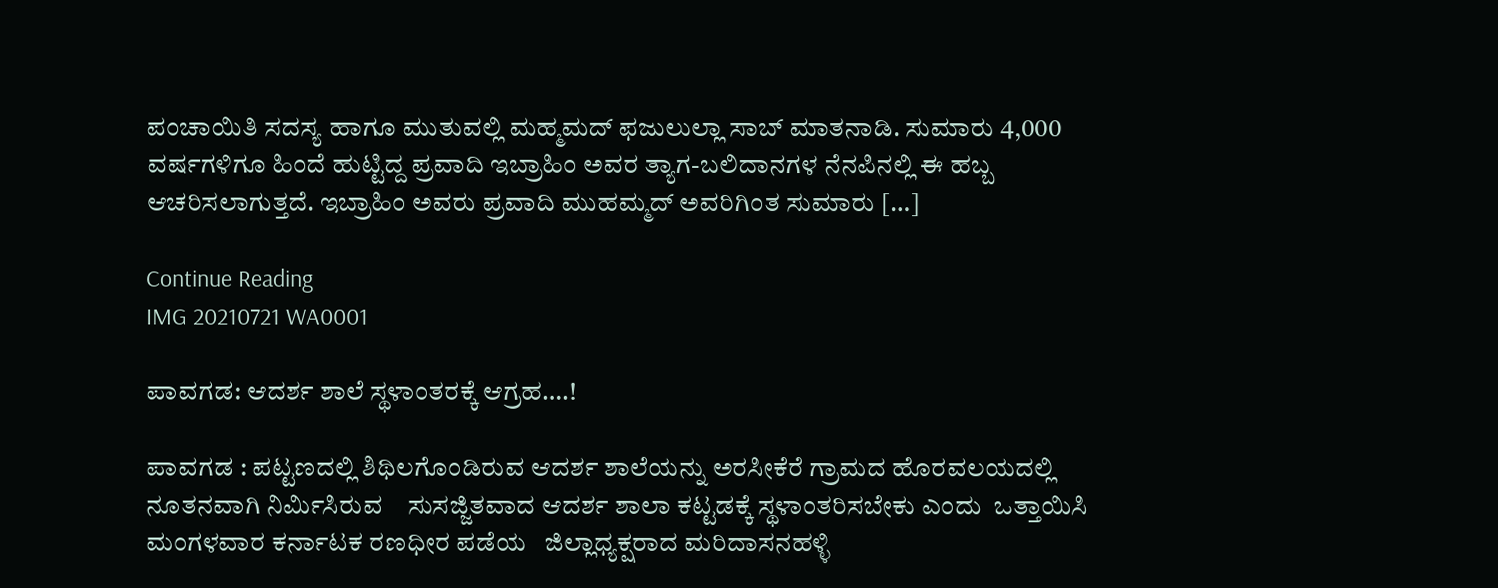ಪಂಚಾಯಿತಿ ಸದಸ್ಯ ಹಾಗೂ ಮುತುವಲ್ಲಿ ಮಹ್ಮಮದ್ ಫಜುಲುಲ್ಲಾ ಸಾಬ್ ಮಾತನಾಡಿ. ಸುಮಾರು 4,000 ವರ್ಷಗಳಿಗೂ ಹಿಂದೆ ಹುಟ್ಟಿದ್ದ ಪ್ರವಾದಿ ಇಬ್ರಾಹಿಂ ಅವರ ತ್ಯಾಗ-ಬಲಿದಾನಗಳ ನೆನಪಿನಲ್ಲಿ ಈ ಹಬ್ಬ ಆಚರಿಸಲಾಗುತ್ತದೆ. ಇಬ್ರಾಹಿಂ ಅವರು ಪ್ರವಾದಿ ಮುಹಮ್ಮದ್‌ ಅವರಿಗಿಂತ ಸುಮಾರು […]

Continue Reading
IMG 20210721 WA0001

ಪಾವಗಡ: ಆದರ್ಶ ಶಾಲೆ ಸ್ಥಳಾಂತರಕ್ಕೆ ಆಗ್ರಹ….!

ಪಾವಗಡ : ಪಟ್ಟಣದಲ್ಲಿ ಶಿಥಿಲಗೊಂಡಿರುವ ಆದರ್ಶ ಶಾಲೆಯನ್ನು ಅರಸೀಕೆರೆ ಗ್ರಾಮದ ಹೊರವಲಯದಲ್ಲಿ ನೂತನವಾಗಿ ನಿರ್ಮಿಸಿರುವ    ಸುಸಜ್ಜಿತವಾದ ಆದರ್ಶ ಶಾಲಾ ಕಟ್ಟಡಕ್ಕೆ ಸ್ಥಳಾಂತರಿಸಬೇಕು ಎಂದು  ಒತ್ತಾಯಿಸಿ ಮಂಗಳವಾರ ಕರ್ನಾಟಕ ರಣಧೀರ ಪಡೆಯ   ಜಿಲ್ಲಾಧ್ಯಕ್ಷರಾದ ಮರಿದಾಸನಹಳ್ಳಿ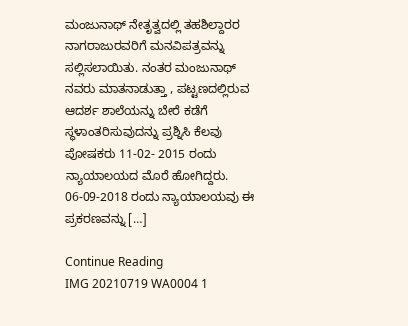ಮಂಜುನಾಥ್ ನೇತೃತ್ವದಲ್ಲಿ ತಹಶಿಲ್ದಾರರ ನಾಗರಾಜುರವರಿಗೆ ಮನವಿಪತ್ರವನ್ನು ಸಲ್ಲಿಸಲಾಯಿತು. ನಂತರ ಮಂಜುನಾಥ್ ನವರು ಮಾತನಾಡುತ್ತಾ , ಪಟ್ಟಣದಲ್ಲಿರುವ ಆದರ್ಶ ಶಾಲೆಯನ್ನು ಬೇರೆ ಕಡೆಗೆ ಸ್ಥಳಾಂತರಿಸುವುದನ್ನು ಪ್ರಶ್ನಿಸಿ ಕೆಲವು ಪೋಷಕರು 11-02- 2015 ರಂದು ನ್ಯಾಯಾಲಯದ ಮೊರೆ ಹೋಗಿದ್ದರು. 06-09-2018 ರಂದು ನ್ಯಾಯಾಲಯವು ಈ ಪ್ರಕರಣವನ್ನು […]

Continue Reading
IMG 20210719 WA0004 1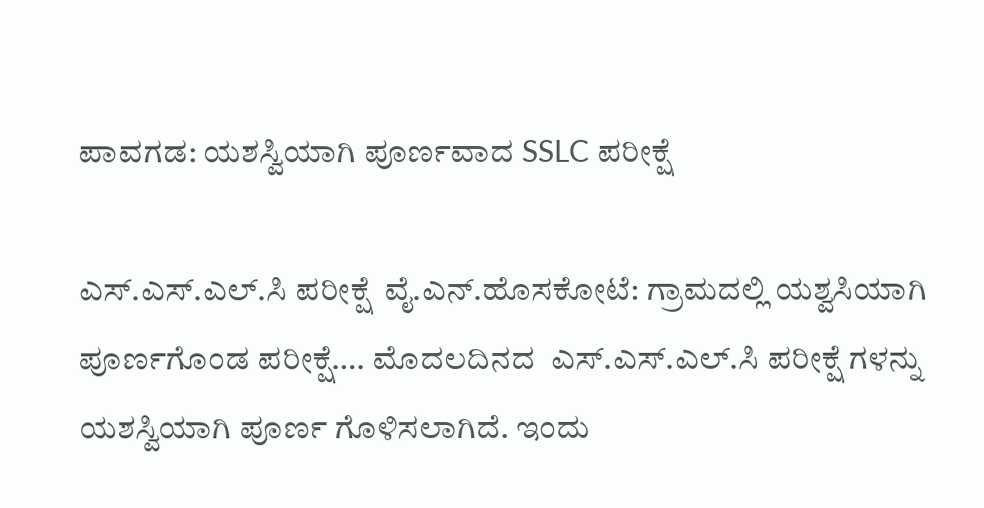ಪಾವಗಡ: ಯಶಸ್ವಿಯಾಗಿ ಪೂರ್ಣವಾದ SSLC ಪರೀಕ್ಷೆ

ಎಸ್.ಎಸ್.ಎಲ್.ಸಿ ಪರೀಕ್ಷೆ  ವೈ.ಎನ್.ಹೊಸಕೋಟೆ: ಗ್ರಾಮದಲ್ಲಿ ಯಶ್ವಸಿಯಾಗಿ ಪೂರ್ಣಗೊಂಡ ಪರೀಕ್ಷೆ…. ಮೊದಲದಿನದ  ಎಸ್.ಎಸ್.ಎಲ್.ಸಿ ಪರೀಕ್ಷೆ ಗಳನ್ನು    ಯಶಸ್ವಿಯಾಗಿ ಪೂರ್ಣ ಗೊಳಿಸಲಾಗಿದೆ. ಇಂದು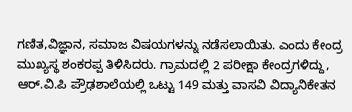ಗಣಿತ,ವಿಜ್ಞಾನ, ಸಮಾಜ ವಿಷಯಗಳನ್ನು ನಡೆಸಲಾಯಿತು. ಎಂದು ಕೇಂದ್ರ ಮುಖ್ಯಸ್ಥ ಶಂಕರಪ್ಪ ತಿಳಿಸಿದರು. ಗ್ರಾಮದಲ್ಲಿ 2 ಪರೀಕ್ಷಾ ಕೇಂದ್ರಗಳಿದ್ದು, ಆರ್.ವಿ.ಪಿ ಪ್ರೌಢಶಾಲೆಯಲ್ಲಿ ಒಟ್ಟು 149 ಮತ್ತು ವಾಸವಿ ವಿದ್ಯಾನಿಕೇತನ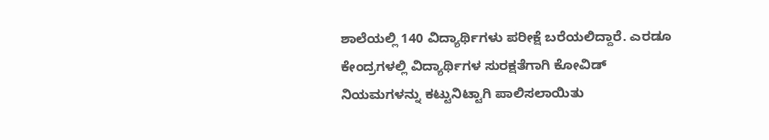ಶಾಲೆಯಲ್ಲಿ 140 ವಿದ್ಯಾರ್ಥಿಗಳು ಪರೀಕ್ಷೆ ಬರೆಯಲಿದ್ದಾರೆ. ಎರಡೂ ಕೇಂದ್ರಗಳಲ್ಲಿ ವಿದ್ಯಾರ್ಥಿಗಳ ಸುರಕ್ಷತೆಗಾಗಿ ಕೋವಿಡ್ ನಿಯಮಗಳನ್ನು ಕಟ್ಟುನಿಟ್ಟಾಗಿ ಪಾಲಿಸಲಾಯಿತು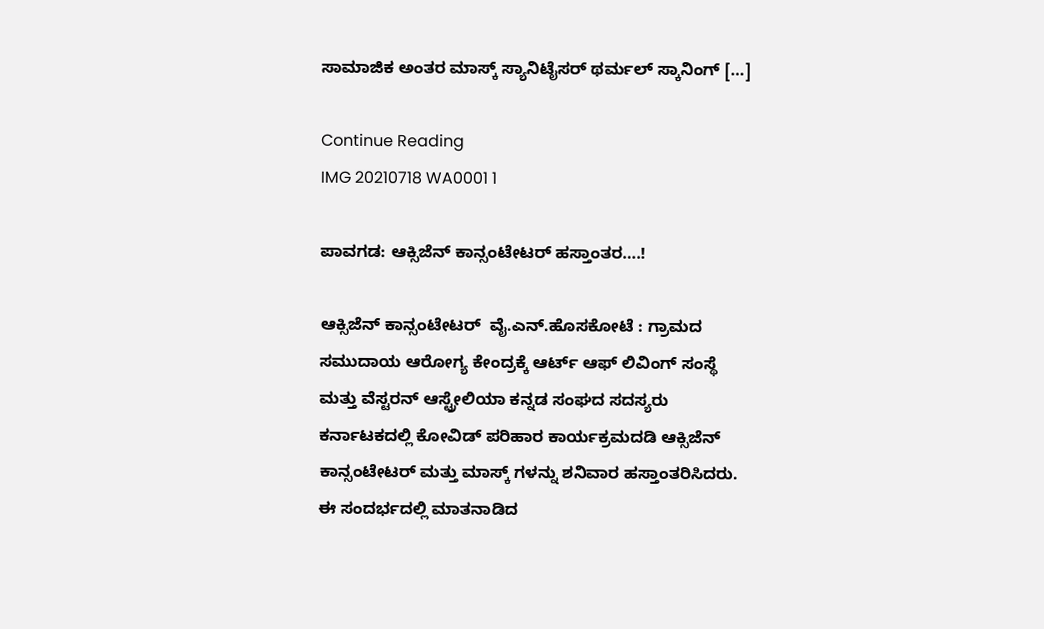ಸಾಮಾಜಿಕ ಅಂತರ ಮಾಸ್ಕ್ ಸ್ಯಾನಿಟೈಸರ್ ಥರ್ಮಲ್ ಸ್ಕಾನಿಂಗ್ […]

Continue Reading
IMG 20210718 WA0001 1

ಪಾವಗಡ: ಆಕ್ಸಿಜೆನ್ ಕಾನ್ಸಂಟೇಟರ್ ಹಸ್ತಾಂತರ….!

ಆಕ್ಸಿಜೆನ್ ಕಾನ್ಸಂಟೇಟರ್  ವೈ.ಎನ್.ಹೊಸಕೋಟೆ : ಗ್ರಾಮದ ಸಮುದಾಯ ಆರೋಗ್ಯ ಕೇಂದ್ರಕ್ಕೆ ಆರ್ಟ್ ಆಫ್ ಲಿವಿಂಗ್ ಸಂಸ್ಥೆ ಮತ್ತು ವೆಸ್ಟರನ್ ಆಸ್ಟ್ರೇಲಿಯಾ ಕನ್ನಡ ಸಂಘದ ಸದಸ್ಯರು ಕರ್ನಾಟಕದಲ್ಲಿ ಕೋವಿಡ್ ಪರಿಹಾರ ಕಾರ್ಯಕ್ರಮದಡಿ ಆಕ್ಸಿಜೆನ್ ಕಾನ್ಸಂಟೇಟರ್ ಮತ್ತು ಮಾಸ್ಕ್ ಗಳನ್ನು ಶನಿವಾರ ಹಸ್ತಾಂತರಿಸಿದರು. ಈ ಸಂದರ್ಭದಲ್ಲಿ ಮಾತನಾಡಿದ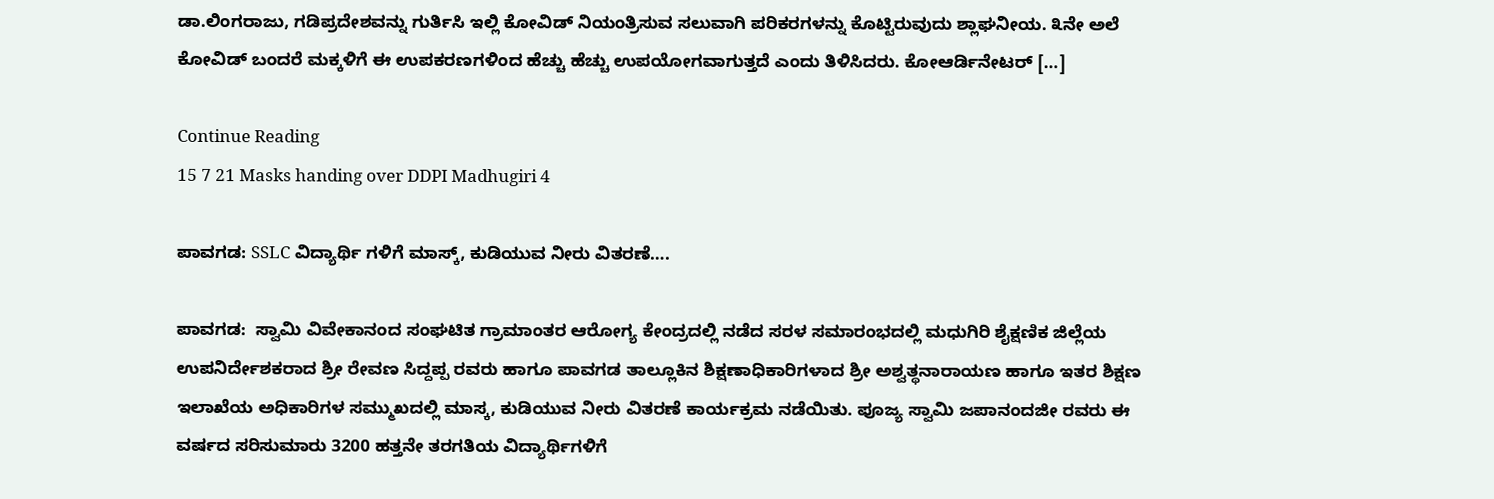ಡಾ.ಲಿಂಗರಾಜು, ಗಡಿಪ್ರದೇಶವನ್ನು ಗುರ್ತಿಸಿ ಇಲ್ಲಿ ಕೋವಿಡ್ ನಿಯಂತ್ರಿಸುವ ಸಲುವಾಗಿ ಪರಿಕರಗಳನ್ನು ಕೊಟ್ಟಿರುವುದು ಶ್ಲಾಘನೀಯ. ೩ನೇ ಅಲೆ ಕೋವಿಡ್ ಬಂದರೆ ಮಕ್ಕಳಿಗೆ ಈ ಉಪಕರಣಗಳಿಂದ ಹೆಚ್ಚು ಹೆಚ್ಚು ಉಪಯೋಗವಾಗುತ್ತದೆ ಎಂದು ತಿಳಿಸಿದರು. ಕೋಆರ್ಡಿನೇಟರ್ […]

Continue Reading
15 7 21 Masks handing over DDPI Madhugiri 4

ಪಾವಗಡ: SSLC ವಿದ್ಯಾರ್ಥಿ ಗಳಿಗೆ ಮಾಸ್ಕ್, ಕುಡಿಯುವ ನೀರು ವಿತರಣೆ….

ಪಾವಗಡ:  ಸ್ವಾಮಿ ವಿವೇಕಾನಂದ ಸಂಘಟಿತ ಗ್ರಾಮಾಂತರ ಆರೋಗ್ಯ ಕೇಂದ್ರದಲ್ಲಿ ನಡೆದ ಸರಳ ಸಮಾರಂಭದಲ್ಲಿ ಮಧುಗಿರಿ ಶೈಕ್ಷಣಿಕ ಜಿಲ್ಲೆಯ ಉಪನಿರ್ದೇಶಕರಾದ ಶ್ರೀ ರೇವಣ ಸಿದ್ದಪ್ಪ ರವರು ಹಾಗೂ ಪಾವಗಡ ತಾಲ್ಲೂಕಿನ ಶಿಕ್ಷಣಾಧಿಕಾರಿಗಳಾದ ಶ್ರೀ ಅಶ್ವತ್ಥನಾರಾಯಣ ಹಾಗೂ ಇತರ ಶಿಕ್ಷಣ ಇಲಾಖೆಯ ಅಧಿಕಾರಿಗಳ ಸಮ್ಮುಖದಲ್ಲಿ ಮಾಸ್ಕ, ಕುಡಿಯುವ ನೀರು ವಿತರಣೆ ಕಾರ್ಯಕ್ರಮ ನಡೆಯಿತು. ಪೂಜ್ಯ ಸ್ವಾಮಿ ಜಪಾನಂದಜೀ ರವರು ಈ ವರ್ಷದ ಸರಿಸುಮಾರು 3200 ಹತ್ತನೇ ತರಗತಿಯ ವಿದ್ಯಾರ್ಥಿಗಳಿಗೆ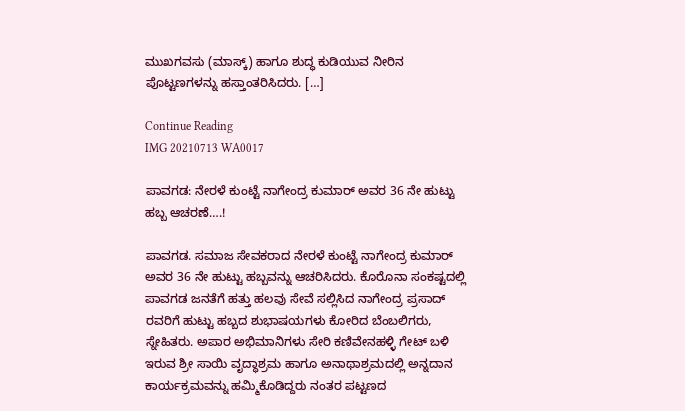ಮುಖಗವಸು (ಮಾಸ್ಕ್) ಹಾಗೂ ಶುದ್ಧ ಕುಡಿಯುವ ನೀರಿನ ಪೊಟ್ಟಣಗಳನ್ನು ಹಸ್ತಾಂತರಿಸಿದರು. […]

Continue Reading
IMG 20210713 WA0017

ಪಾವಗಡ: ನೇರಳೆ ಕುಂಟ್ಟೆ ನಾಗೇಂದ್ರ ಕುಮಾರ್ ಅವರ 36 ನೇ ಹುಟ್ಟು ಹಬ್ಬ ಆಚರಣೆ….!

ಪಾವಗಡ. ಸಮಾಜ ಸೇವಕರಾದ ನೇರಳೆ ಕುಂಟ್ಟೆ ನಾಗೇಂದ್ರ ಕುಮಾರ್ ಅವರ 36 ನೇ ಹುಟ್ಟು ಹಬ್ಬವನ್ನು ಆಚರಿಸಿದರು. ಕೊರೊನಾ ಸಂಕಷ್ಟದಲ್ಲಿ ಪಾವಗಡ ಜನತೆಗೆ ಹತ್ತು ಹಲವು ಸೇವೆ ಸಲ್ಲಿಸಿದ ನಾಗೇಂದ್ರ ಪ್ರಸಾದ್ ರವರಿಗೆ ಹುಟ್ಟು ಹಬ್ಬದ ಶುಭಾಷಯಗಳು ಕೋರಿದ ಬೆಂಬಲಿಗರು, ಸ್ನೇಹಿತರು. ಅಪಾರ ಅಭಿಮಾನಿಗಳು ಸೇರಿ ಕಣಿವೇನಹಳ್ಳಿ ಗೇಟ್ ಬಳಿ ಇರುವ ಶ್ರೀ ಸಾಯಿ ವೃದ್ಧಾಶ್ರಮ ಹಾಗೂ ಅನಾಥಾಶ್ರಮದಲ್ಲಿ ಅನ್ನದಾನ ಕಾರ್ಯಕ್ರಮವನ್ನು ಹಮ್ಮಿಕೊಡಿದ್ದರು ನಂತರ ಪಟ್ಟಣದ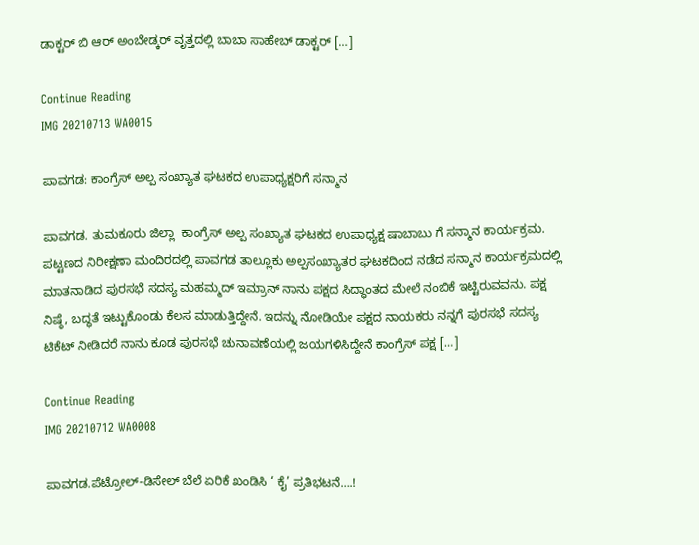ಡಾಕ್ಟರ್ ಬಿ ಆರ್ ಅಂಬೇಡ್ಕರ್ ವೃತ್ತದಲ್ಲಿ ಬಾಬಾ ಸಾಹೇಬ್ ಡಾಕ್ಟರ್ […]

Continue Reading
IMG 20210713 WA0015

ಪಾವಗಡ: ಕಾಂಗ್ರೆಸ್ ಅಲ್ಪ ಸಂಖ್ಯಾತ ಘಟಕದ ಉಪಾಧ್ಯಕ್ಷರಿಗೆ ಸನ್ಮಾನ

ಪಾವಗಡ. ತುಮಕೂರು ಜಿಲ್ಲಾ  ಕಾಂಗ್ರೆಸ್ ಅಲ್ಪ ಸಂಖ್ಯಾತ ಘಟಕದ ಉಪಾಧ್ಯಕ್ಷ ಷಾಬಾಬು ಗೆ ಸನ್ಮಾನ ಕಾರ್ಯಕ್ರಮ. ಪಟ್ಟಣದ ನಿರೀಕ್ಷಣಾ ಮಂದಿರದಲ್ಲಿ ಪಾವಗಡ ತಾಲ್ಲೂಕು ಅಲ್ಪಸಂಖ್ಯಾತರ ಘಟಕದಿಂದ ನಡೆದ ಸನ್ಮಾನ ಕಾರ್ಯಕ್ರಮದಲ್ಲಿ ಮಾತನಾಡಿದ ಪುರಸಭೆ ಸದಸ್ಯ ಮಹಮ್ಮದ್ ಇಮ್ರಾನ್ ನಾನು ಪಕ್ಷದ ಸಿದ್ಧಾಂತದ ಮೇಲೆ‌ ನಂಬಿಕೆ ಇಟ್ಟಿರುವವನು. ಪಕ್ಷ ನಿಷ್ಠೆ, ಬದ್ಧತೆ ಇಟ್ಟುಕೊಂಡು ಕೆಲಸ ಮಾಡುತ್ತಿದ್ದೇನೆ. ಇದನ್ನು ನೋಡಿಯೇ ಪಕ್ಷದ ನಾಯಕರು ನನ್ನಗೆ ಪುರಸಭೆ ಸದಸ್ಯ ಟಿಕೆಟ್ ನೀಡಿದರೆ ನಾನು ಕೂಡ ಪುರಸಭೆ ಚುನಾವಣೆಯಲ್ಲಿ ಜಯಗಳಿಸಿದ್ದೇನೆ ಕಾಂಗ್ರೆಸ್ ಪಕ್ಷ […]

Continue Reading
IMG 20210712 WA0008

ಪಾವಗಡ.ಪೆಟ್ರೋಲ್-ಡಿಸೇಲ್ ಬೆಲೆ ಏರಿಕೆ ಖಂಡಿಸಿ ‘ ಕೈ’ ಪ್ರತಿಭಟನೆ….!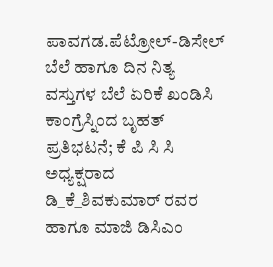ಪಾವಗಡ.ಪೆಟ್ರೋಲ್-ಡಿಸೇಲ್ ಬೆಲೆ ಹಾಗೂ ದಿನ ನಿತ್ಯ ವಸ್ತುಗಳ ಬೆಲೆ ಏರಿಕೆ ಖಂಡಿಸಿ ಕಾಂಗ್ರೆಸ್ನಿಂದ ಬೃಹತ್ ಪ್ರತಿಭಟನೆ; ಕೆ ಪಿ ಸಿ ಸಿ ಅಧ್ಯಕ್ಷರಾದ ಡಿ_ಕೆ_ಶಿವಕುಮಾರ್ ರವರ ಹಾಗೂ ಮಾಜಿ ಡಿಸಿಎಂ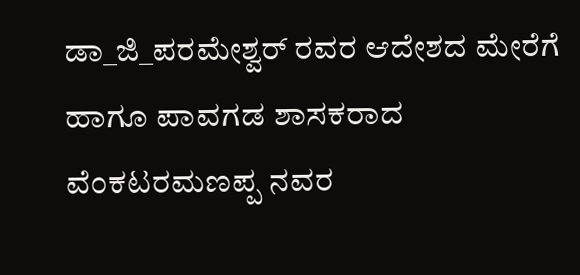ಡಾ_ಜಿ_ಪರಮೇಶ್ವರ್ ರವರ ಆದೇಶದ ಮೇರೆಗೆ ಹಾಗೂ ಪಾವಗಡ ಶಾಸಕರಾದ ವೆಂಕಟರಮಣಪ್ಪ ನವರ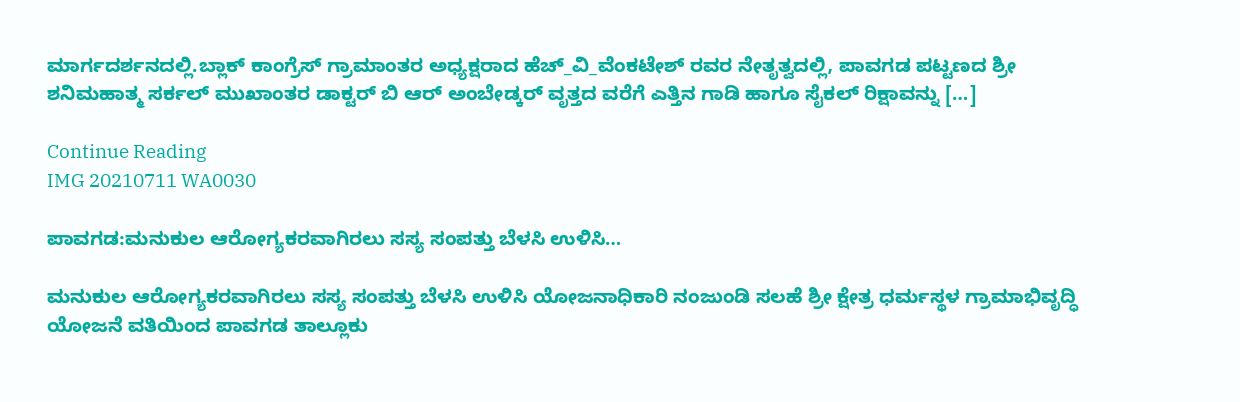ಮಾರ್ಗದರ್ಶನದಲ್ಲಿ.ಬ್ಲಾಕ್ ಕಾಂಗ್ರೆಸ್ ಗ್ರಾಮಾಂತರ ಅಧ್ಯಕ್ಷರಾದ ಹೆಚ್_ವಿ_ವೆಂಕಟೇಶ್ ರವರ ನೇತೃತ್ವದಲ್ಲಿ, ಪಾವಗಡ ಪಟ್ಟಣದ ಶ್ರೀ ಶನಿಮಹಾತ್ಮ ಸರ್ಕಲ್ ಮುಖಾಂತರ ಡಾಕ್ಟರ್ ಬಿ ಆರ್ ಅಂಬೇಡ್ಕರ್ ವೃತ್ತದ ವರೆಗೆ ಎತ್ತಿನ ಗಾಡಿ ಹಾಗೂ ಸೈಕಲ್ ರಿಕ್ಷಾವನ್ನು […]

Continue Reading
IMG 20210711 WA0030

ಪಾವಗಡ:ಮನುಕುಲ ಆರೋಗ್ಯಕರವಾಗಿರಲು ಸಸ್ಯ ಸಂಪತ್ತು ಬೆಳಸಿ ಉಳಿಸಿ…

ಮನುಕುಲ ಆರೋಗ್ಯಕರವಾಗಿರಲು ಸಸ್ಯ ಸಂಪತ್ತು ಬೆಳಸಿ ಉಳಿಸಿ ಯೋಜನಾಧಿಕಾರಿ ನಂಜುಂಡಿ ಸಲಹೆ ಶ್ರೀ ಕ್ಷೇತ್ರ ಧರ್ಮಸ್ಥಳ ಗ್ರಾಮಾಭಿವೃದ್ಧಿ ಯೋಜನೆ ವತಿಯಿಂದ ಪಾವಗಡ ತಾಲ್ಲೂಕು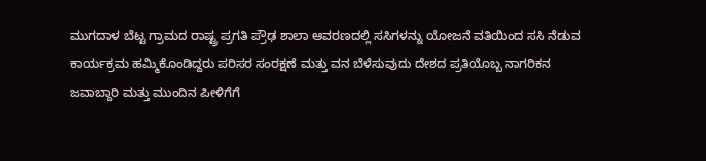ಮುಗದಾಳ ಬೆಟ್ಟ ಗ್ರಾಮದ ರಾಷ್ಟ್ರ ಪ್ರಗತಿ ಪ್ರೌಢ ಶಾಲಾ ಆವರಣದಲ್ಲಿ ಸಸಿಗಳನ್ನು ಯೋಜನೆ ವತಿಯಿಂದ ಸಸಿ ನೆಡುವ ಕಾರ್ಯಕ್ರಮ ಹಮ್ಮಿಕೊಂಡಿದ್ದರು ಪರಿಸರ ಸಂರಕ್ಷಣೆ ಮತ್ತು ವನ ಬೆಳೆಸುವುದು ದೇಶದ ಪ್ರತಿಯೊಬ್ಬ ನಾಗರಿಕನ ಜವಾಬ್ದಾರಿ ಮತ್ತು ಮುಂದಿನ ಪೀಳಿಗೆಗೆ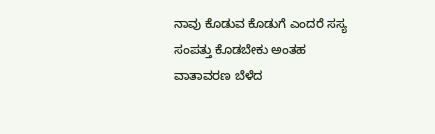ನಾವು ಕೊಡುವ ಕೊಡುಗೆ ಎಂದರೆ ಸಸ್ಯ ಸಂಪತ್ತು ಕೊಡಬೇಕು ಅಂತಹ ವಾತಾವರಣ ಬೆಳೆದ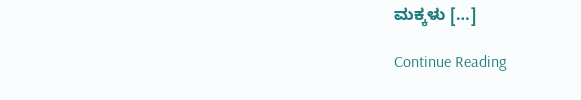ಮಕ್ಕಳು […]

Continue Reading